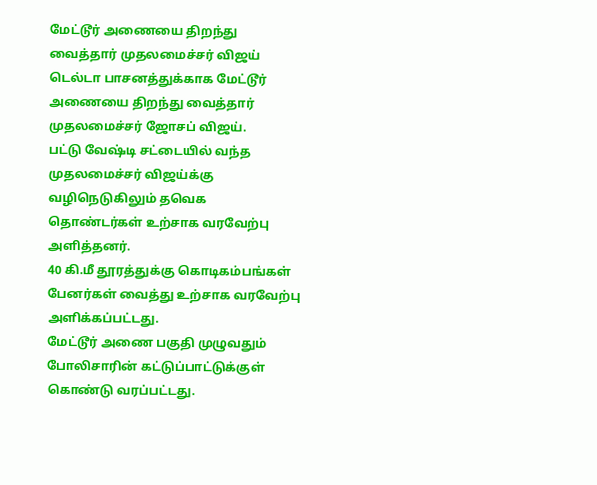மேட்டூர் அணையை திறந்து வைத்தார் முதலமைச்சர் விஜய்
டெல்டா பாசனத்துக்காக மேட்டூர் அணையை திறந்து வைத்தார் முதலமைச்சர் ஜோசப் விஜய்.
பட்டு வேஷ்டி சட்டையில் வந்த முதலமைச்சர் விஜய்க்கு வழிநெடுகிலும் தவெக தொண்டர்கள் உற்சாக வரவேற்பு அளித்தனர்.
40 கி.மீ தூரத்துக்கு கொடிகம்பங்கள் பேனர்கள் வைத்து உற்சாக வரவேற்பு அளிக்கப்பட்டது.
மேட்டூர் அணை பகுதி முழுவதும் போலிசாரின் கட்டுப்பாட்டுக்குள் கொண்டு வரப்பட்டது.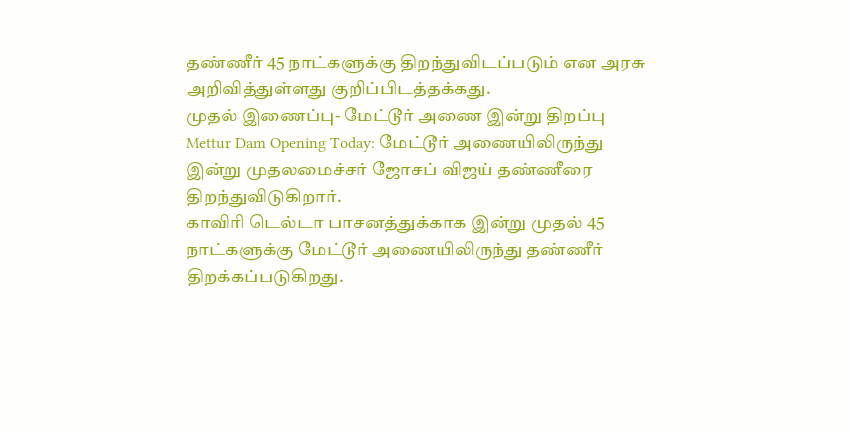தண்ணீர் 45 நாட்களுக்கு திறந்துவிடப்படும் என அரசு அறிவித்துள்ளது குறிப்பிடத்தக்கது.
முதல் இணைப்பு- மேட்டூர் அணை இன்று திறப்பு
Mettur Dam Opening Today: மேட்டூர் அணையிலிருந்து இன்று முதலமைச்சர் ஜோசப் விஜய் தண்ணீரை திறந்துவிடுகிறார்.
காவிரி டெல்டா பாசனத்துக்காக இன்று முதல் 45 நாட்களுக்கு மேட்டூர் அணையிலிருந்து தண்ணீர் திறக்கப்படுகிறது.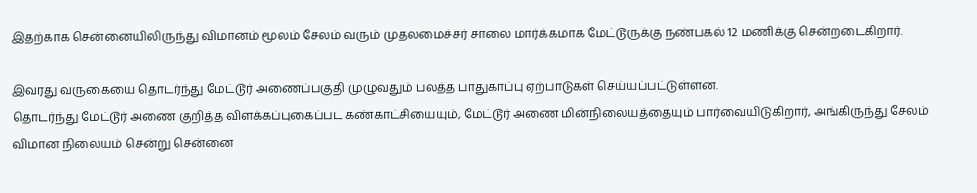இதற்காக சென்னையிலிருந்து விமானம் மூலம் சேலம் வரும் முதலமைச்சர் சாலை மார்க்கமாக மேட்டூருக்கு நண்பகல் 12 மணிக்கு சென்றடைகிறார்.

இவரது வருகையை தொடர்ந்து மேட்டூர் அணைப்பகுதி முழுவதும் பலத்த பாதுகாப்பு ஏற்பாடுகள் செய்யப்பட்டுள்ளன.
தொடர்ந்து மேட்டூர் அணை குறித்த விளக்கப்புகைப்பட கண்காட்சியையும், மேட்டூர் அணை மின்நிலையத்தையும் பார்வையிடுகிறார், அங்கிருந்து சேலம் விமான நிலையம் சென்று சென்னை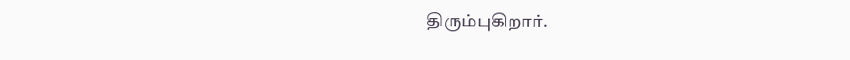திரும்புகிறார்.